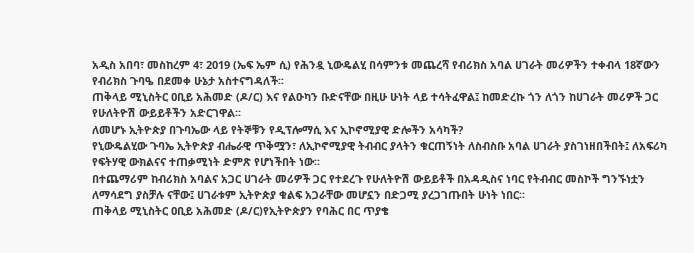አዲስ አበባ፣ መስከረም 4፣ 2019 (ኤፍ ኤም ሲ) የሕንዷ ኒውዴልሂ በሳምንቱ መጨረሻ የብሪክስ አባል ሀገራት መሪዎችን ተቀብላ 18ኛውን የብሪክስ ጉባዔ በደመቀ ሁኔታ አስተናግዳለች፡፡
ጠቅላይ ሚኒስትር ዐቢይ አሕመድ (ዶ/ር) እና የልዑካን ቡድናቸው በዚሁ ሁነት ላይ ተሳትፈዋል፤ ከመድረኩ ጎን ለጎን ከሀገራት መሪዎች ጋር የሁለትዮሽ ውይይቶችን አድርገዋል፡፡
ለመሆኑ ኢትዮጵያ በጉባኤው ላይ የትኞቹን የዲፕሎማሲ እና ኢኮኖሚያዊ ድሎችን አሳካች?
የኒውዴልሂው ጉባኤ ኢትዮጵያ ብሔራዊ ጥቅሟን፣ ለኢኮኖሚያዊ ትብብር ያላትን ቁርጠኝነት ለስብስቡ አባል ሀገራት ያስገነዘበችበት፤ ለአፍሪካ የፍትሃዊ ውክልናና ተጠቃሚነት ድምጽ የሆነችበት ነው፡፡
በተጨማሪም ከብሪክስ አባልና አጋር ሀገራት መሪዎች ጋር የተደረጉ የሁለትዮሽ ውይይቶች በአዳዲስና ነባር የትብብር መስኮች ግንኙነቷን ለማሳደግ ያስቻሉ ናቸው፤ ሀገራቱም ኢትዮጵያ ቁልፍ አጋራቸው መሆኗን በድጋሚ ያረጋገጡበት ሁነት ነበር፡፡
ጠቅላይ ሚኒስትር ዐቢይ አሕመድ (ዶ/ር)የኢትዮጵያን የባሕር በር ጥያቄ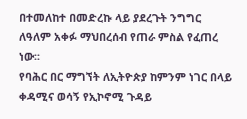በተመለከተ በመድረኩ ላይ ያደረጉት ንግግር ለዓለም አቀፉ ማህበረሰብ የጠራ ምስል የፈጠረ ነው፡፡
የባሕር በር ማግኘት ለኢትዮጵያ ከምንም ነገር በላይ ቀዳሚና ወሳኝ የኢኮኖሚ ጉዳይ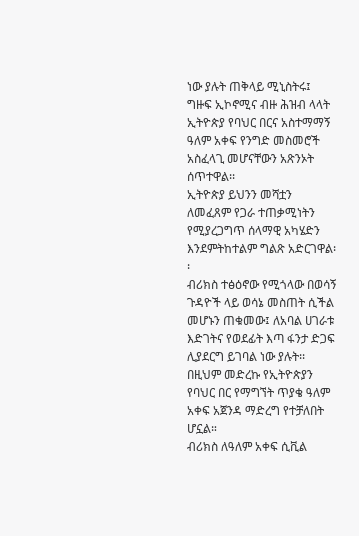ነው ያሉት ጠቅላይ ሚኒስትሩ፤ ግዙፍ ኢኮኖሚና ብዙ ሕዝብ ላላት ኢትዮጵያ የባህር በርና አስተማማኝ ዓለም አቀፍ የንግድ መስመሮች አስፈላጊ መሆናቸውን አጽንኦት ሰጥተዋል፡፡
ኢትዮጵያ ይህንን መሻቷን ለመፈጸም የጋራ ተጠቃሚነትን የሚያረጋግጥ ሰላማዊ አካሄድን እንደምትከተልም ግልጽ አድርገዋል፡፡
ብሪክስ ተፅዕኖው የሚጎላው በወሳኝ ጉዳዮች ላይ ወሳኔ መስጠት ሲችል መሆኑን ጠቁመው፤ ለአባል ሀገራቱ እድገትና የወደፊት እጣ ፋንታ ድጋፍ ሊያደርግ ይገባል ነው ያሉት፡፡
በዚህም መድረኩ የኢትዮጵያን የባህር በር የማግኘት ጥያቄ ዓለም አቀፍ አጀንዳ ማድረግ የተቻለበት ሆኗል።
ብሪክስ ለዓለም አቀፍ ሲቪል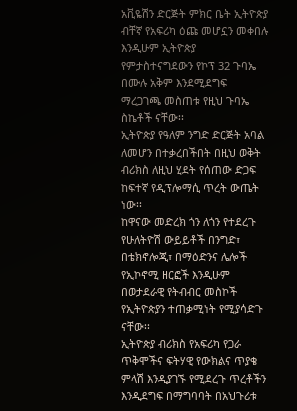አቪዬሽን ድርጅት ምክር ቤት ኢትዮጵያ ብቸኛ የአፍሪካ ዕጩ መሆኗን መቀበሉ እንዲሁም ኢትዮጵያ የምታስተናግደውን የኮፕ 32 ጉባኤ በሙሉ አቅም እንደሚደግፍ ማረጋገጫ መስጠቱ የዚህ ጉባኤ ስኬቶች ናቸው፡፡
ኢትዮጵያ የዓለም ንግድ ድርጅት አባል ለመሆን በተቃረበችበት በዚህ ወቅት ብሪክስ ለዚህ ሂደት የሰጠው ድጋፍ ከፍተኛ የዲፕሎማሲ ጥረት ውጤት ነው፡፡
ከዋናው መድረክ ጎን ለጎን የተደረጉ የሁለትዮሽ ውይይቶች በንግድ፣ በቴክኖሎጂ፣ በማዕድንና ሌሎች የኢኮኖሚ ዘርፎች እንዲሁም በወታደራዊ የትብብር መስኮች የኢትዮጵያን ተጠቃሚነት የሚያሳድጉ ናቸው፡፡
ኢትዮጵያ ብሪክስ የአፍሪካ የጋራ ጥቅሞችና ፍትሃዊ የውክልና ጥያቄ ምላሽ እንዲያገኙ የሚደረጉ ጥረቶችን እንዲደግፍ በማግባባት በአህጉሪቱ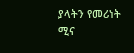ያላትን የመሪነት ሚና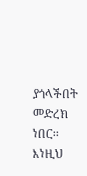ያጎላችበት መድረክ ነበር፡፡
እነዚህ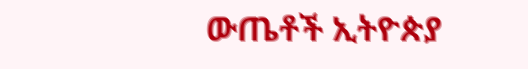ውጤቶች ኢትዮጵያ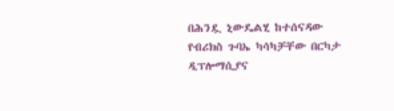በሕንዷ ኒውዴልሂ ከተሰናዳው የብሪክስ ጉባኤ ካሳካቻቸው በርካታ ዲፕሎማሲያና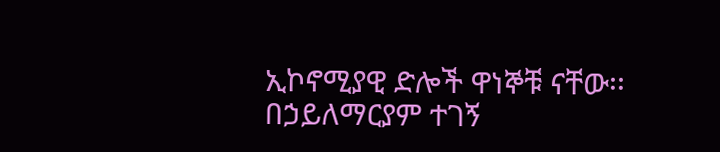ኢኮኖሚያዊ ድሎች ዋነኞቹ ናቸው፡፡
በኃይለማርያም ተገኝ